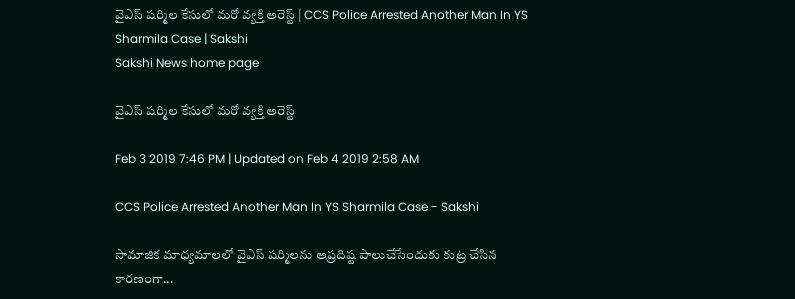వైఎస్‌ షర్మిల కేసులో మరో వ్యక్తి అరెస్ట్‌ | CCS Police Arrested Another Man In YS Sharmila Case | Sakshi
Sakshi News home page

వైఎస్‌ షర్మిల కేసులో మరో వ్యక్తి అరెస్ట్‌

Feb 3 2019 7:46 PM | Updated on Feb 4 2019 2:58 AM

CCS Police Arrested Another Man In YS Sharmila Case - Sakshi

సామాజిక మాధ్యమాలలో వైఎస్‌ షర్మిలను అప్రదిష్ట పాలుచేసేందుకు కుట్ర చేసిన కారణంగా...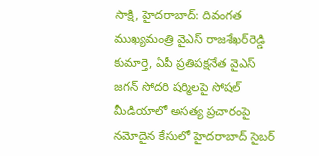సాక్షి, హైదరాబాద్‌: దివంగత ముఖ్యమంత్రి వైఎస్‌ రాజశేఖర్‌రెడ్డి కుమార్తె, ఏపీ ప్రతిపక్షనేత వైఎస్‌ జగన్‌ సోదరి షర్మిలపై సోషల్‌ మీడియాలో అసత్య ప్రచారంపై నమోదైన కేసులో హైదరాబాద్‌ సైబర్‌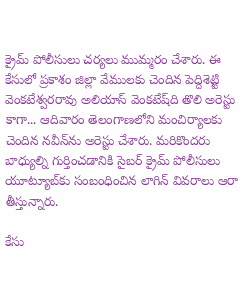క్రైమ్‌ పోలీసులు చర్యలు ముమ్మరం చేశారు. ఈ కేసులో ప్రకాశం జిల్లా వేములకు చెందిన పెద్దిశెట్టి వెంకటేశ్వరరావు అలియాస్‌ వెంకటేష్‌ది తొలి అరెస్టు కాగా... ఆదివారం తెలంగాణలోని మంచిర్యాలకు చెందిన నవీన్‌ను అరెస్టు చేశారు. మరికొందరు బాధ్యుల్ని గుర్తించడానికి సైబర్‌ క్రైమ్‌ పోలీసులు యూట్యూబ్‌కు సంబంధించిన లాగిన్‌ వివరాలు ఆరా తీస్తున్నారు.

కేసు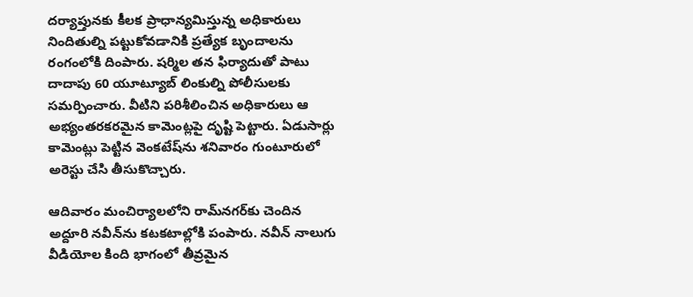దర్యాప్తునకు కీలక ప్రాధాన్యమిస్తున్న అధికారులు నిందితుల్ని పట్టుకోవడానికి ప్రత్యేక బృందాలను రంగంలోకి దింపారు. షర్మిల తన ఫిర్యాదుతో పాటు దాదాపు 60 యూట్యూబ్‌ లింకుల్ని పోలీసులకు సమర్పించారు. వీటిని పరిశీలించిన అధికారులు ఆ అభ్యంతరకరమైన కామెంట్లపై దృష్టి పెట్టారు. ఏడుసార్లు కామెంట్లు పెట్టిన వెంకటేష్‌ను శనివారం గుంటూరులో అరెస్టు చేసి తీసుకొచ్చారు.

ఆదివారం మంచిర్యాలలోని రామ్‌నగర్‌కు చెందిన అద్దూరి నవీన్‌ను కటకటాల్లోకి పంపారు. నవీన్‌ నాలుగు వీడియోల కింది భాగంలో తీవ్రమైన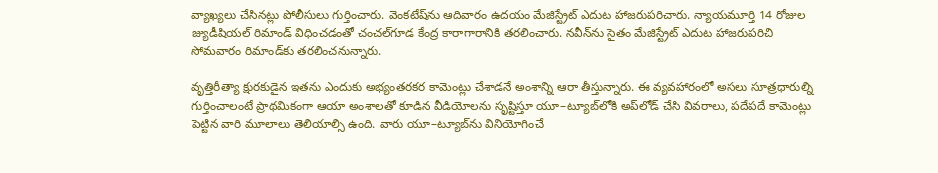వ్యాఖ్యలు చేసినట్లు పోలీసులు గుర్తించారు. వెంకటేష్‌ను ఆదివారం ఉదయం మేజిస్ట్రేట్‌ ఎదుట హాజరుపరిచారు. న్యాయమూర్తి 14 రోజుల జ్యుడీషియల్‌ రిమాండ్‌ విధించడంతో చంచల్‌గూడ కేంద్ర కారాగారానికి తరలించారు. నవీన్‌ను సైతం మేజిస్ట్రేట్‌ ఎదుట హాజరుపరిచి సోమవారం రిమాండ్‌కు తరలించనున్నారు.

వృత్తిరీత్యా క్షురకుడైన ఇతను ఎందుకు అభ్యంతరకర కామెంట్లు చేశాడనే అంశాన్ని ఆరా తీస్తున్నారు. ఈ వ్యవహారంలో అసలు సూత్రధారుల్ని గుర్తించాలంటే ప్రాథమికంగా ఆయా అంశాలతో కూడిన వీడియోలను సృష్టిస్తూ యూ–ట్యూబ్‌లోకి అప్‌లోడ్‌ చేసి వివరాలు, పదేపదే కామెంట్లు పెట్టిన వారి మూలాలు తెలియాల్సి ఉంది. వారు యూ–ట్యూబ్‌ను వినియోగించే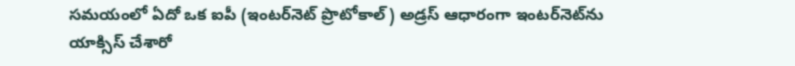సమయంలో ఏదో ఒక ఐపీ (ఇంటర్‌నెట్‌ ప్రొటోకాల్‌) అడ్రస్‌ ఆధారంగా ఇంటర్‌నెట్‌ను యాక్సిస్‌ చేశారో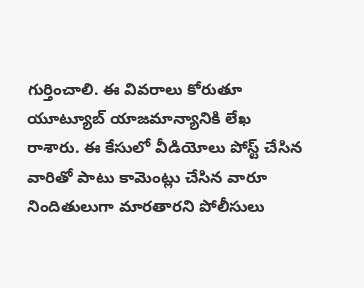గుర్తించాలి. ఈ వివరాలు కోరుతూ యూట్యూబ్‌ యాజమాన్యానికి లేఖ రాశారు. ఈ కేసులో వీడియోలు పోస్ట్‌ చేసిన వారితో పాటు కామెంట్లు చేసిన వారూ నిందితులుగా మారతారని పోలీసులు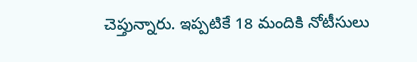చెప్తున్నారు. ఇప్పటికే 18 మందికి నోటీసులు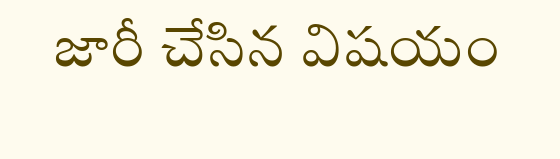జారీ చేసిన విషయం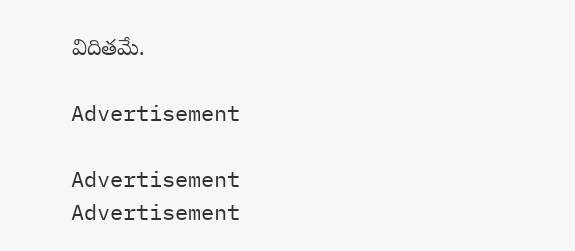విదితమే.

Advertisement

Advertisement
Advertisement